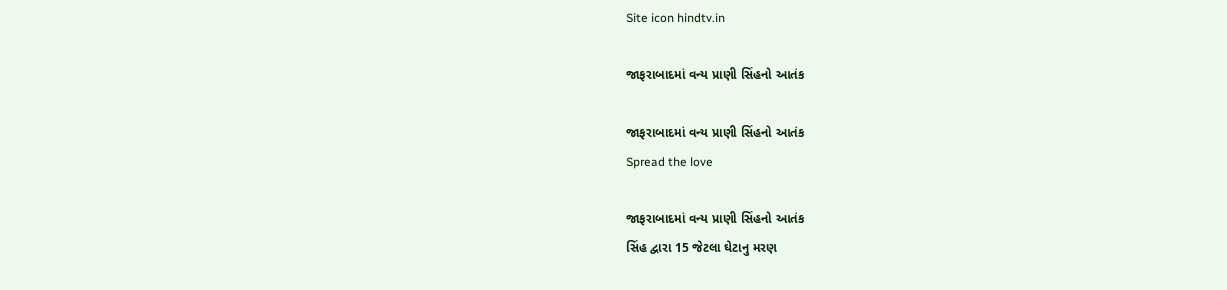Site icon hindtv.in

જાફરાબાદમાં વન્ય પ્રાણી સિંહનો આતંક

જાફરાબાદમાં વન્ય પ્રાણી સિંહનો આતંક
Spread the love

જાફરાબાદમાં વન્ય પ્રાણી સિંહનો આતંક
સિંહ દ્વારા 15 જેટલા ઘેટાનુ મરણ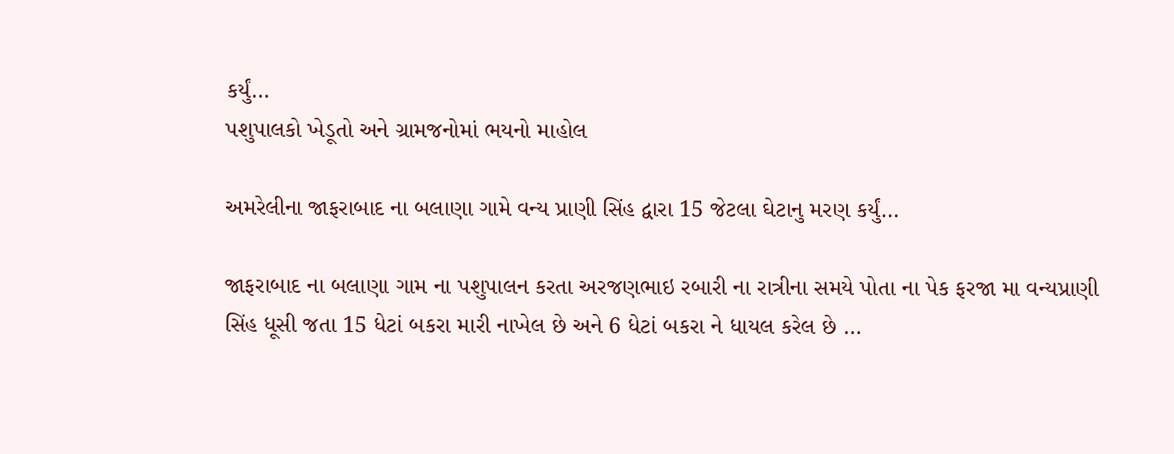કર્યું…
પશુપાલકો ખેડૂતો અને ગ્રામજનોમાં ભયનો માહોલ

અમરેલીના જાફરાબાદ ના બલાણા ગામે વન્ય પ્રાણી સિંહ દ્વારા 15 જેટલા ઘેટાનુ મરણ કર્યું…

જાફરાબાદ ના બલાણા ગામ ના પશુપાલન કરતા અરજણભાઇ રબારી ના રાત્રીના સમયે પોતા ના પેક ફરજા મા વન્યપ્રાણી સિંહ ધૂસી જતા 15 ધેટાં બકરા મારી નાખેલ છે અને 6 ધેટાં બકરા ને ધાયલ કરેલ છે …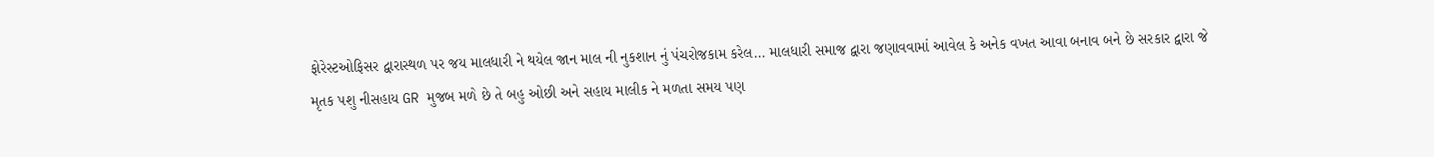ફોરેસ્ટઓફિસર દ્વારાસ્થળ પર જય માલધારી ને થયેલ જાન માલ ની નુકશાન નું પંચરોજકામ કરેલ… માલધારી સમાજ દ્વારા જણાવવામાં આવેલ કે અનેક વખત આવા બનાવ બને છે સરકાર દ્વારા જે મૃતક પશુ નીસહાય GR મુજબ મળે છે તે બહુ ઓછી અને સહાય માલીક ને મળતા સમય પણ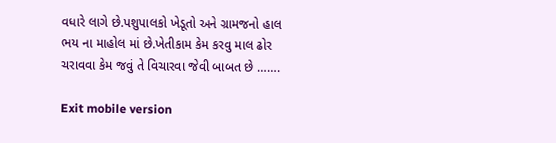વધારે લાગે છે.પશુપાલકો ખેડૂતો અને ગ્રામજનો હાલ ભય ના માહોલ માં છે.ખેતીકામ કેમ કરવુ માલ ઢોર ચરાવવા કેમ જવું તે વિચારવા જેવી બાબત છે …….

Exit mobile version